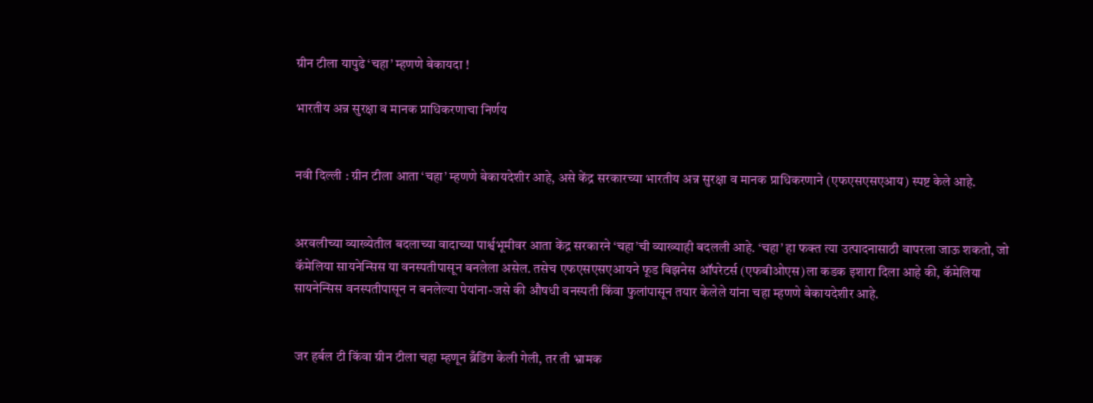ग्रीन टीला यापुढे ‘चहा’ म्हणणे बेकायदा !

भारतीय अन्न सुरक्षा व मानक प्राधिकरणाचा निर्णय


नवी दिल्ली : ग्रीन टीला आता ‘चहा’ म्हणणे बेकायदेशीर आहे, असे केंद्र सरकारच्या भारतीय अन्न सुरक्षा व मानक प्राधिकरणाने (एफएसएसएआय) स्पष्ट केले आहे.


अरवलीच्या व्याख्येतील बदलाच्या वादाच्या पार्श्वभूमीवर आता केंद्र सरकारने ‘चहा’ची व्याख्याही बदलली आहे. ‘चहा’ हा फक्त त्या उत्पादनासाठी वापरला जाऊ शकतो, जो कॅमेलिया सायनेन्सिस या वनस्पतीपासून बनलेला असेल. तसेच एफएसएसएआयने फूड बिझनेस ऑपरेटर्स (एफबीओएस)ला कडक इशारा दिला आहे की, कॅमेलिया सायनेन्सिस वनस्पतीपासून न बनलेल्या पेयांना-जसे की औषधी वनस्पती किंवा फुलांपासून तयार केलेले यांना चहा म्हणणे बेकायदेशीर आहे.


जर हर्बल टी किंवा ग्रीन टीला चहा म्हणून ब्रँडिंग केली गेली, तर ती भ्रामक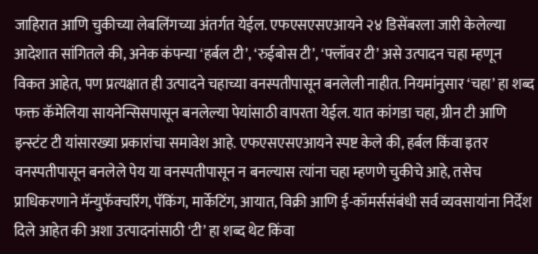जाहिरात आणि चुकीच्या लेबलिंगच्या अंतर्गत येईल. एफएसएसएआयने २४ डिसेंबरला जारी केलेल्या आदेशात सांगितले की, अनेक कंपन्या ‘हर्बल टी’, ‘रुईबोस टी’, ‘फ्लॉवर टी’ असे उत्पादन चहा म्हणून विकत आहेत, पण प्रत्यक्षात ही उत्पादने चहाच्या वनस्पतीपासून बनलेली नाहीत. नियमांनुसार ‘चहा’ हा शब्द फक्त कॅमेलिया सायनेन्सिसपासून बनलेल्या पेयांसाठी वापरता येईल. यात कांगडा चहा, ग्रीन टी आणि इन्स्टंट टी यांसारख्या प्रकारांचा समावेश आहे. एफएसएसएआयने स्पष्ट केले की, हर्बल किंवा इतर वनस्पतीपासून बनलेले पेय या वनस्पतीपासून न बनल्यास त्यांना चहा म्हणणे चुकीचे आहे, तसेच प्राधिकरणाने मॅन्युफॅक्चरिंग, पॅकिंग, मार्केटिंग, आयात, विक्री आणि ई-कॉमर्ससंबंधी सर्व व्यवसायांना निर्देश दिले आहेत की अशा उत्पादनांसाठी ‘टी’ हा शब्द थेट किंवा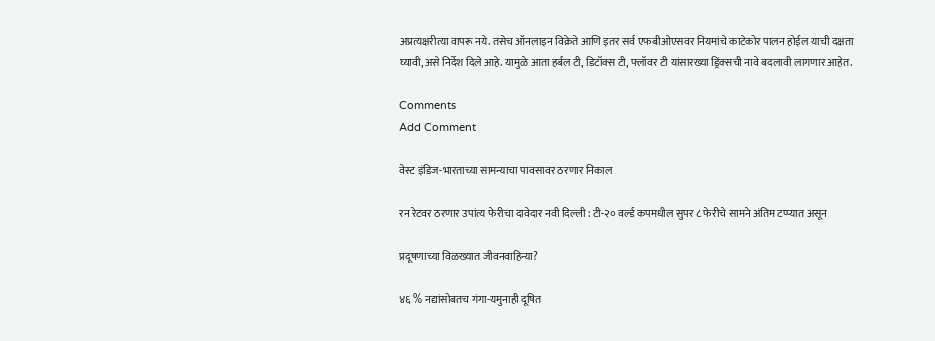अप्रत्यक्षरीत्या वापरू नये. तसेच ऑनलाइन विक्रेते आणि इतर सर्व एफबीओएसवर नियमांचे काटेकोर पालन होईल याची दक्षता घ्यावी, असे निर्देश दिले आहे. यामुळे आता हर्बल टी, डिटॉक्स टी, फ्लॉवर टी यांसारख्या ड्रिंक्सची नावे बदलावी लागणार आहेत.

Comments
Add Comment

वेस्ट इंडिज-भारताच्या सामन्याचा पावसावर ठरणार निकाल

रन रेटवर ठरणार उपांत्य फेरीचा दावेदार नवी दिल्ली : टी-२० वर्ल्ड कपमधील सुपर ८ फेरीचे सामने अंतिम टप्प्यात असून

प्रदूषणाच्या विळख्यात जीवनवाहिन्या?

४६ % नद्यांसोबतच गंगा-यमुनाही दूषित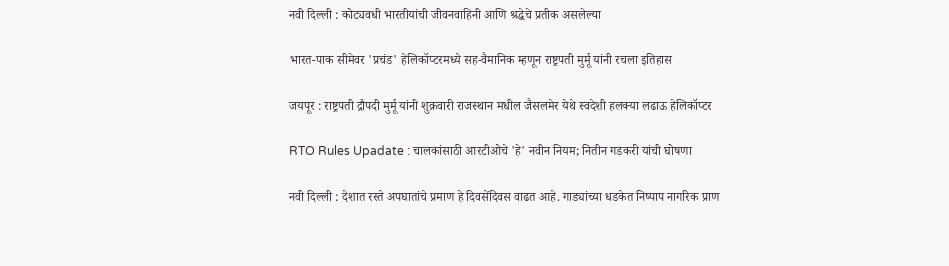नवी दिल्ली : कोट्यवधी भारतीयांची जीवनवाहिनी आणि श्रद्धेचे प्रतीक असलेल्या

भारत-पाक सीमेवर 'प्रचंड' हेलिकॉप्टरमध्ये सह-वैमानिक म्हणून राष्ट्रपती मुर्मू यांनी रचला इतिहास

जयपूर : राष्ट्रपती द्रौपदी मुर्मू यांनी शुक्रवारी राजस्थान मधील जैसलमेर येथे स्वदेशी हलक्या लढाऊ हेलिकॉप्टर

RTO Rules Upadate : चालकांसाठी आरटीओचे 'हे' नवीन नियम; नितीन गडकरी यांची घोषणा

नवी दिल्ली : देशात रस्ते अपघातांचे प्रमाण हे दिवसेंदिवस वाढत आहे. गाड्यांच्या धडकेत निष्पाप नागरिक प्राण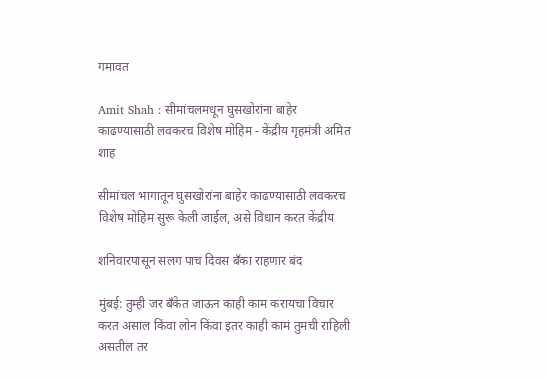गमावत

Amit Shah : सीमांचलमधून घुसखोरांना बाहेर काढण्यासाठी लवकरच विशेष मोहिम - केंद्रीय गृहमंत्री अमित शाह

सीमांचल भागातून घुसखोरांना बाहेर काढण्यासाठी लवकरच विशेष मोहिम सुरू केली जाईल, असे विधान करत केंद्रीय

शनिवारपासून सलग पाच दिवस बँका राहणार बंद

मुंबई: तुम्ही जर बँकेत जाऊन काही काम करायचा विचार करत असाल किंवा लोन किंवा इतर काही कामं तुमची राहिली असतील तर